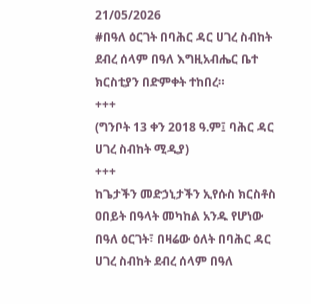21/05/2026
#በዓለ ዕርገት በባሕር ዳር ሀገረ ስብከት ደብረ ሰላም በዓለ እግዚአብሔር ቤተ ክርስቲያን በድምቀት ተከበረ።
+++
(ግንቦት 13 ቀን 2018 ዓ.ም፤ ባሕር ዳር ሀገረ ስብከት ሚዲያ)
+++
ከጌታችን መድኃኒታችን ኢየሱስ ክርስቶስ ዐበይት በዓላት መካከል አንዱ የሆነው በዓለ ዕርገት፣ በዛሬው ዕለት በባሕር ዳር ሀገረ ስብከት ደብረ ሰላም በዓለ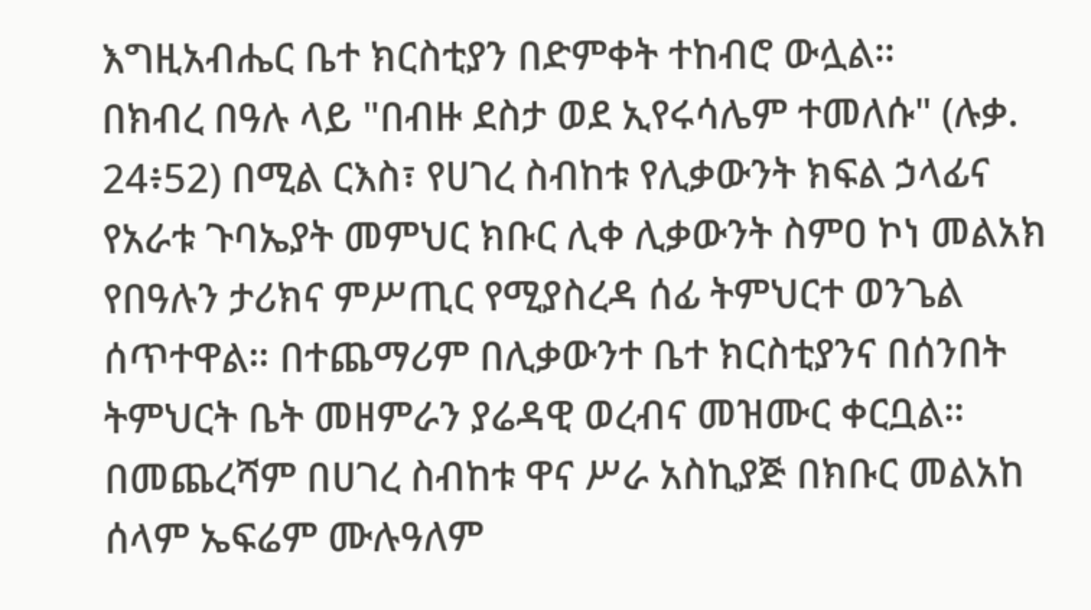እግዚአብሔር ቤተ ክርስቲያን በድምቀት ተከብሮ ውሏል።
በክብረ በዓሉ ላይ "በብዙ ደስታ ወደ ኢየሩሳሌም ተመለሱ" (ሉቃ. 24፥52) በሚል ርእስ፣ የሀገረ ስብከቱ የሊቃውንት ክፍል ኃላፊና የአራቱ ጉባኤያት መምህር ክቡር ሊቀ ሊቃውንት ስምዐ ኮነ መልአክ የበዓሉን ታሪክና ምሥጢር የሚያስረዳ ሰፊ ትምህርተ ወንጌል ሰጥተዋል። በተጨማሪም በሊቃውንተ ቤተ ክርስቲያንና በሰንበት ትምህርት ቤት መዘምራን ያሬዳዊ ወረብና መዝሙር ቀርቧል።
በመጨረሻም በሀገረ ስብከቱ ዋና ሥራ አስኪያጅ በክቡር መልአከ ሰላም ኤፍሬም ሙሉዓለም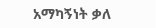አማካኝነት ቃለ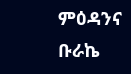ምዕዳንና ቡራኬ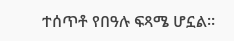ተሰጥቶ የበዓሉ ፍጻሜ ሆኗል።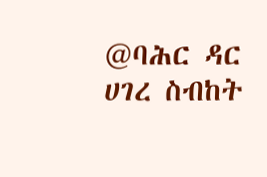@ባሕር ዳር ሀገረ ስብከት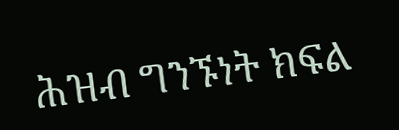ሕዝብ ግንኙነት ክፍል